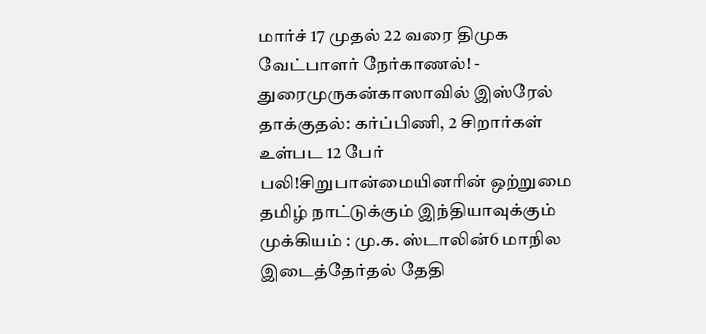மார்ச் 17 முதல் 22 வரை திமுக வேட்பாளர் நேர்காணல்! - துரைமுருகன்காஸாவில் இஸ்ரேல் தாக்குதல்: கர்ப்பிணி, 2 சிறார்கள் உள்பட 12 பேர் பலி!சிறுபான்மையினரின் ஒற்றுமை தமிழ் நாட்டுக்கும் இந்தியாவுக்கும் முக்கியம் : மு.க. ஸ்டாலின்6 மாநில இடைத்தேர்தல் தேதி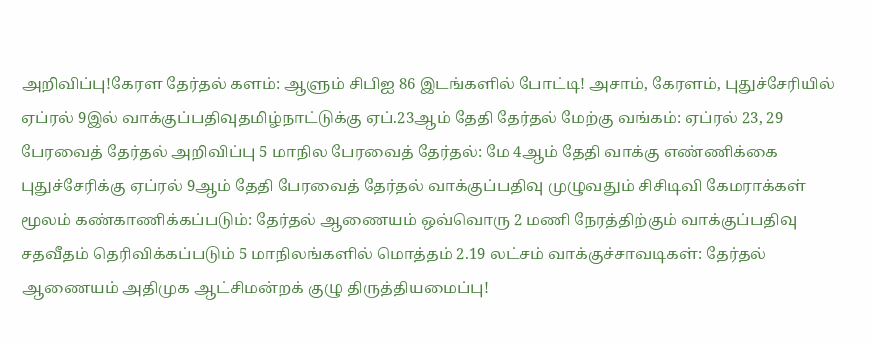அறிவிப்பு!கேரள தேர்தல் களம்: ஆளும் சிபிஐ 86 இடங்களில் போட்டி! அசாம், கேரளம், புதுச்சேரியில் ஏப்ரல் 9இல் வாக்குப்பதிவுதமிழ்நாட்டுக்கு ஏப்.23ஆம் தேதி தேர்தல் மேற்கு வங்கம்: ஏப்ரல் 23, 29 பேரவைத் தேர்தல் அறிவிப்பு 5 மாநில பேரவைத் தேர்தல்: மே 4ஆம் தேதி வாக்கு எண்ணிக்கை புதுச்சேரிக்கு ஏப்ரல் 9ஆம் தேதி பேரவைத் தேர்தல் வாக்குப்பதிவு முழுவதும் சிசிடிவி கேமராக்கள் மூலம் கண்காணிக்கப்படும்: தேர்தல் ஆணையம் ஒவ்வொரு 2 மணி நேரத்திற்கும் வாக்குப்பதிவு சதவீதம் தெரிவிக்கப்படும் 5 மாநிலங்களில் மொத்தம் 2.19 லட்சம் வாக்குச்சாவடிகள்: தேர்தல் ஆணையம் அதிமுக ஆட்சிமன்றக் குழு திருத்தியமைப்பு!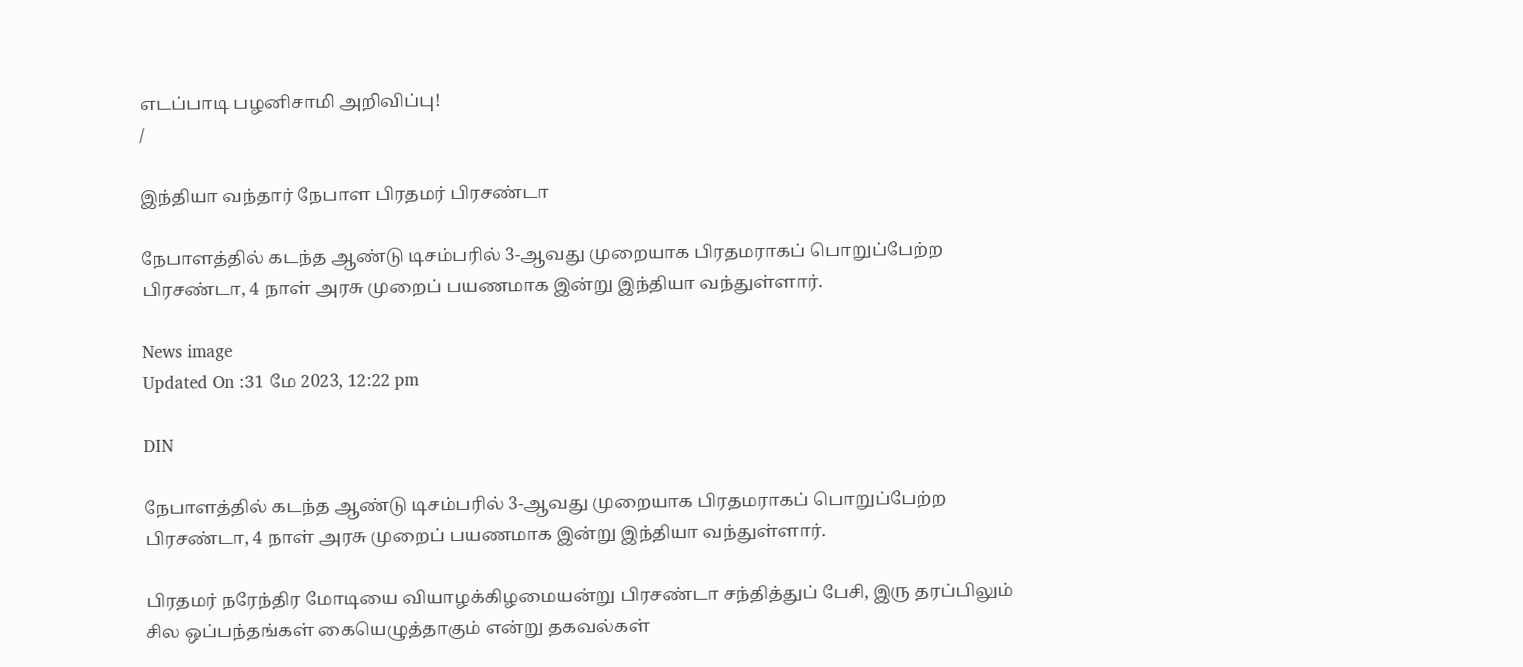எடப்பாடி பழனிசாமி அறிவிப்பு!
/

இந்தியா வந்தார் நேபாள பிரதமர் பிரசண்டா

நேபாளத்தில் கடந்த ஆண்டு டிசம்பரில் 3-ஆவது முறையாக பிரதமராகப் பொறுப்பேற்ற பிரசண்டா, 4 நாள் அரசு முறைப் பயணமாக இன்று இந்தியா வந்துள்ளார்.

News image
Updated On :31 மே 2023, 12:22 pm

DIN

நேபாளத்தில் கடந்த ஆண்டு டிசம்பரில் 3-ஆவது முறையாக பிரதமராகப் பொறுப்பேற்ற பிரசண்டா, 4 நாள் அரசு முறைப் பயணமாக இன்று இந்தியா வந்துள்ளார்.

பிரதமர் நரேந்திர மோடியை வியாழக்கிழமையன்று பிரசண்டா சந்தித்துப் பேசி, இரு தரப்பிலும் சில ஒப்பந்தங்கள் கையெழுத்தாகும் என்று தகவல்கள்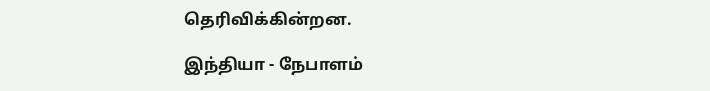தெரிவிக்கின்றன.

இந்தியா - நேபாளம்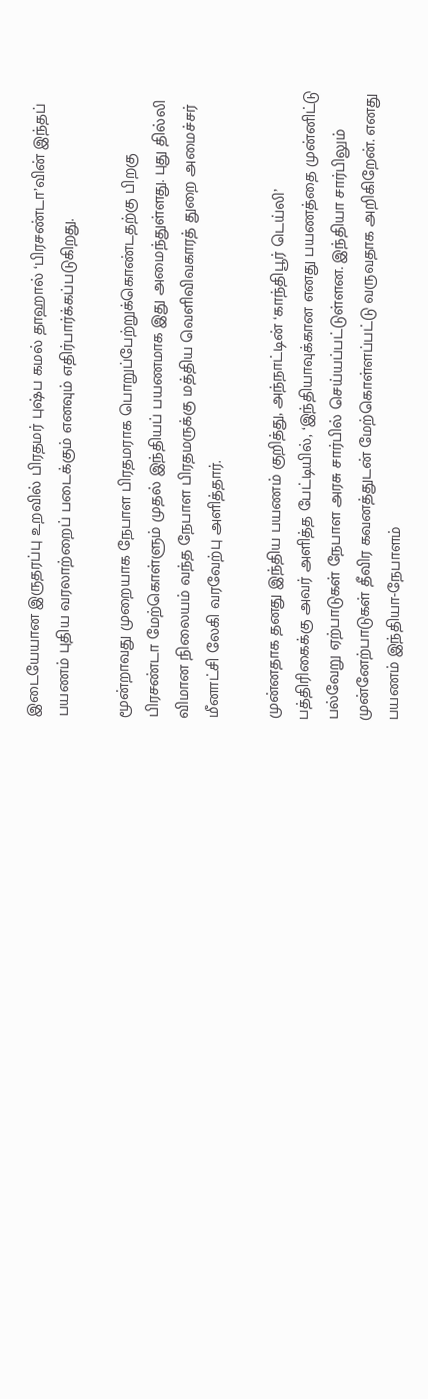இடையேயான இருதரப்பு உறவில் பிரதமர் புஷ்ப கமல் தாஹால் ‘பிரசண்டா’வின் இந்தப்  பயணம் புதிய வரலாற்றைப் படைக்கும் எனவும் எதிர்பார்க்கப்படுகிறது.

மூன்றாவது முறையாக நேபாள பிரதமராக பொறுப்பேற்றுக்கொண்டதற்கு பிறகு பிரசண்டா மேற்கொள்ளும் முதல் இந்தியப் பயணமாக இது அமைந்துள்ளது. புது தில்லி விமான நிலையம் வந்த நேபாள பிரதமருக்கு மத்திய வெளிவிவகாரத் துறை அமைச்சர் மீனாட்சி லேகி வரவேற்பு அளித்தார்.

முன்னதாக தனது இந்திய பயணம் குறித்து, அந்நாட்டின் ‘காந்திபூர் டெய்லி’ பத்திரிகைக்கு அவர் அளித்த பேட்டியில், ‘இந்தியாவுக்கான எனது பயணத்தை முன்னிட்டு பல்வேறு ஏற்பாடுகள் நேபாள அரசு சார்பில் செய்யப்பட்டுள்ளன. இந்தியா சார்பிலும் முன்னேற்பாடுகள் தீவிர கவனத்துடன் மேற்கொள்ளப்பட்டு வருவதாக அறிகிறேன். எனது பயணம் இந்தியா-நேபாளம்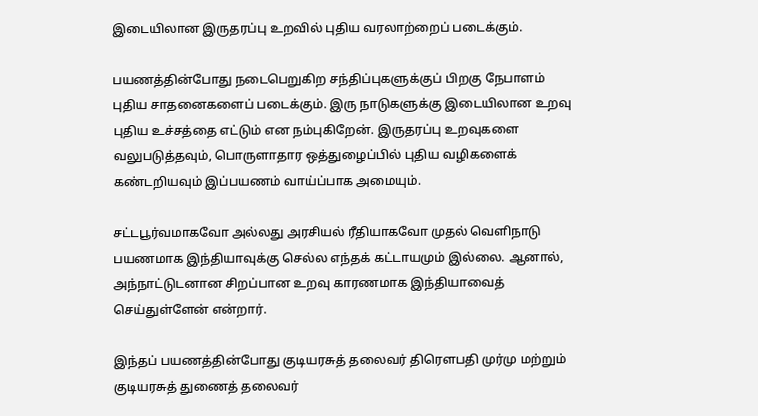இடையிலான இருதரப்பு உறவில் புதிய வரலாற்றைப் படைக்கும்.

பயணத்தின்போது நடைபெறுகிற சந்திப்புகளுக்குப் பிறகு நேபாளம் புதிய சாதனைகளைப் படைக்கும். இரு நாடுகளுக்கு இடையிலான உறவு புதிய உச்சத்தை எட்டும் என நம்புகிறேன். இருதரப்பு உறவுகளை வலுபடுத்தவும், பொருளாதார ஒத்துழைப்பில் புதிய வழிகளைக் கண்டறியவும் இப்பயணம் வாய்ப்பாக அமையும்.

சட்டபூர்வமாகவோ அல்லது அரசியல் ரீதியாகவோ முதல் வெளிநாடு பயணமாக இந்தியாவுக்கு செல்ல எந்தக் கட்டாயமும் இல்லை. ஆனால், அந்நாட்டுடனான சிறப்பான உறவு காரணமாக இந்தியாவைத் செய்துள்ளேன் என்றார்.

இந்தப் பயணத்தின்போது குடியரசுத் தலைவர் திரௌபதி முர்மு மற்றும் குடியரசுத் துணைத் தலைவர்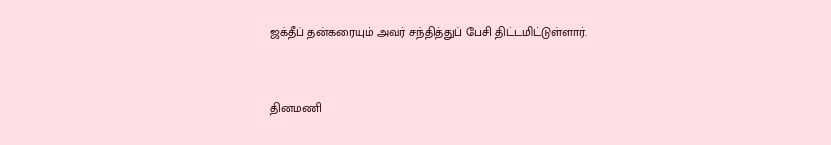ஜக்தீப் தன்கரையும் அவர் சந்தித்துப் பேசி திட்டமிட்டுள்ளார்.


தினமணி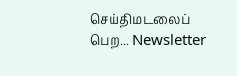செய்திமடலைப் பெற... Newsletter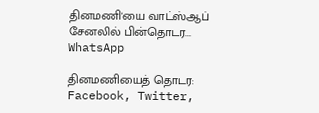தினமணி'யை வாட்ஸ்ஆப் சேனலில் பின்தொடர... WhatsApp

தினமணியைத் தொடர: Facebook, Twitter,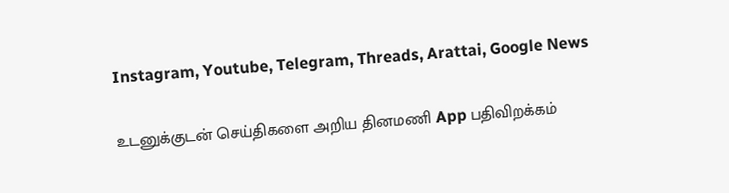Instagram, Youtube, Telegram, Threads, Arattai, Google News

உடனுக்குடன் செய்திகளை அறிய தினமணி App பதிவிறக்கம்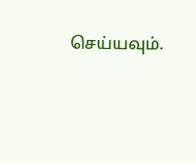செய்யவும்.